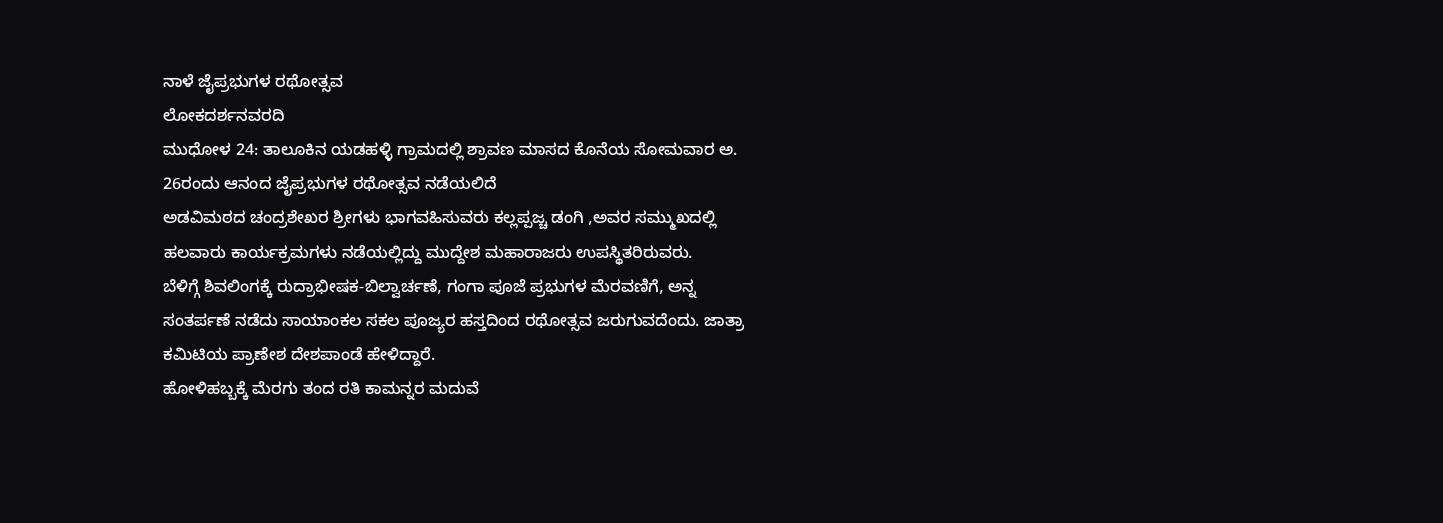ನಾಳೆ ಜೈಪ್ರಭುಗಳ ರಥೋತ್ಸವ
ಲೋಕದರ್ಶನವರದಿ
ಮುಧೋಳ 24: ತಾಲೂಕಿನ ಯಡಹಳ್ಳಿ ಗ್ರಾಮದಲ್ಲಿ ಶ್ರಾವಣ ಮಾಸದ ಕೊನೆಯ ಸೋಮವಾರ ಅ. 26ರಂದು ಆನಂದ ಜೈಪ್ರಭುಗಳ ರಥೋತ್ಸವ ನಡೆಯಲಿದೆ
ಅಡವಿಮಠದ ಚಂದ್ರಶೇಖರ ಶ್ರೀಗಳು ಭಾಗವಹಿಸುವರು ಕಲ್ಲಪ್ಪಜ್ಚ ಡಂಗಿ ,ಅವರ ಸಮ್ಮುಖದಲ್ಲಿ ಹಲವಾರು ಕಾರ್ಯಕ್ರಮಗಳು ನಡೆಯಲ್ಲಿದ್ದು ಮುದ್ದೇಶ ಮಹಾರಾಜರು ಉಪಸ್ಥಿತರಿರುವರು.
ಬೆಳಿಗ್ಗೆ ಶಿವಲಿಂಗಕ್ಕೆ ರುದ್ರಾಭೀಷಕ-ಬಿಲ್ವಾರ್ಚಣೆ, ಗಂಗಾ ಪೂಜೆ ಪ್ರಭುಗಳ ಮೆರವಣಿಗೆ, ಅನ್ನ ಸಂತರ್ಪಣೆ ನಡೆದು ಸಾಯಾಂಕಲ ಸಕಲ ಪೂಜ್ಯರ ಹಸ್ತದಿಂದ ರಥೋತ್ಸವ ಜರುಗುವದೆಂದು. ಜಾತ್ರಾ ಕಮಿಟಿಯ ಪ್ರಾಣೇಶ ದೇಶಪಾಂಡೆ ಹೇಳಿದ್ದಾರೆ.
ಹೋಳಿಹಬ್ಬಕ್ಕೆ ಮೆರಗು ತಂದ ರತಿ ಕಾಮನ್ನರ ಮದುವೆ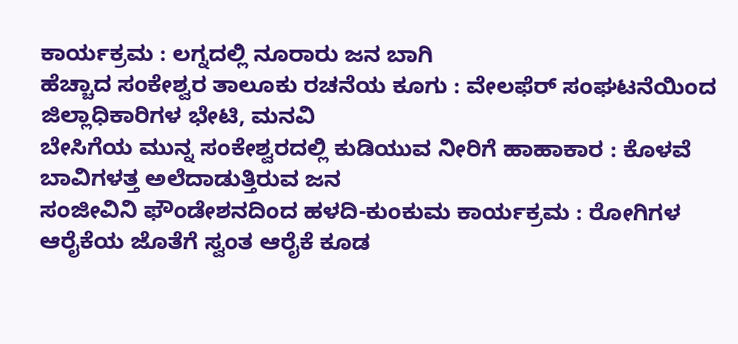ಕಾರ್ಯಕ್ರಮ : ಲಗ್ನದಲ್ಲಿ ನೂರಾರು ಜನ ಬಾಗಿ
ಹೆಚ್ಚಾದ ಸಂಕೇಶ್ವರ ತಾಲೂಕು ರಚನೆಯ ಕೂಗು : ವೇಲಫೆರ್ ಸಂಘಟನೆಯಿಂದ ಜಿಲ್ಲಾಧಿಕಾರಿಗಳ ಭೇಟಿ, ಮನವಿ
ಬೇಸಿಗೆಯ ಮುನ್ನ ಸಂಕೇಶ್ವರದಲ್ಲಿ ಕುಡಿಯುವ ನೀರಿಗೆ ಹಾಹಾಕಾರ : ಕೊಳವೆ ಬಾವಿಗಳತ್ತ ಅಲೆದಾಡುತ್ತಿರುವ ಜನ
ಸಂಜೀವಿನಿ ಫೌಂಡೇಶನದಿಂದ ಹಳದಿ-ಕುಂಕುಮ ಕಾರ್ಯಕ್ರಮ : ರೋಗಿಗಳ ಆರೈಕೆಯ ಜೊತೆಗೆ ಸ್ವಂತ ಆರೈಕೆ ಕೂಡ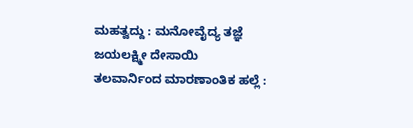ಮಹತ್ವದ್ದು : ಮನೋವೈದ್ಯ ತಜ್ಞೆ ಜಯಲಕ್ಷ್ಮೀ ದೇಸಾಯಿ
ತಲವಾರ್ನಿಂದ ಮಾರಣಾಂತಿಕ ಹಲ್ಲೆ :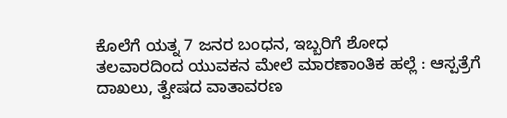ಕೊಲೆಗೆ ಯತ್ನ 7 ಜನರ ಬಂಧನ, ಇಬ್ಬರಿಗೆ ಶೋಧ
ತಲವಾರದಿಂದ ಯುವಕನ ಮೇಲೆ ಮಾರಣಾಂತಿಕ ಹಲ್ಲೆ : ಆಸ್ಪತ್ರೆಗೆ ದಾಖಲು, ತ್ವೇಷದ ವಾತಾವರಣ